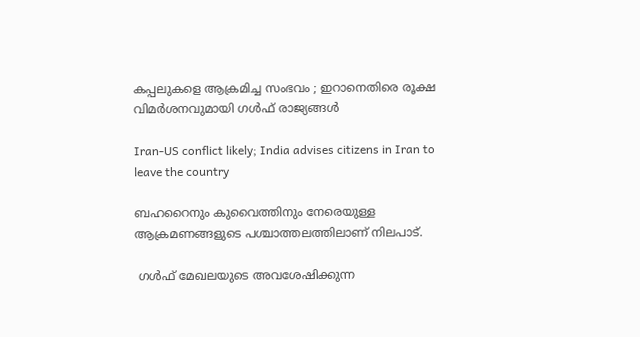കപ്പലുകളെ ആക്രമിച്ച സംഭവം ; ഇറാനെതിരെ രൂക്ഷ വിമര്‍ശനവുമായി ഗള്‍ഫ് രാജ്യങ്ങള്‍

Iran-US conflict likely; India advises citizens in Iran to leave the country

ബഹറൈനും കുവൈത്തിനും നേരെയുള്ള ആക്രമണങ്ങളുടെ പശ്ചാത്തലത്തിലാണ് നിലപാട്.

 ഗള്‍ഫ് മേഖലയുടെ അവശേഷിക്കുന്ന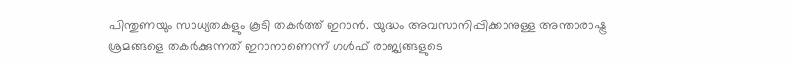പിന്തുണയും സാധ്യതകളും കൂടി തകര്‍ത്ത് ഇറാന്‍. യുദ്ധം അവസാനിപ്പിക്കാനുള്ള അന്താരാഷ്ട്ര ശ്രമങ്ങളെ തകര്‍ക്കുന്നത് ഇറാനാണെന്ന് ഗള്‍ഫ് രാജ്യങ്ങളുടെ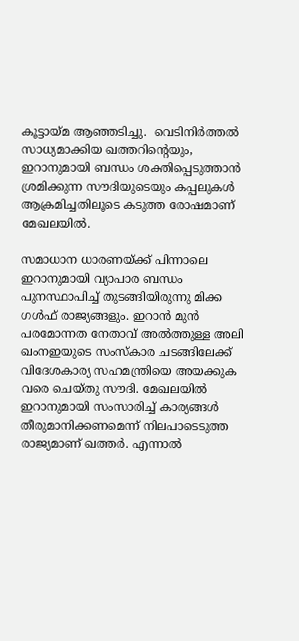കൂട്ടായ്മ ആഞ്ഞടിച്ചു.  വെടിനിര്‍ത്തല്‍ സാധ്യമാക്കിയ ഖത്തറിന്റെയും, ഇറാനുമായി ബന്ധം ശക്തിപ്പെടുത്താന്‍ ശ്രമിക്കുന്ന സൗദിയുടെയും കപ്പലുകള്‍ ആക്രമിച്ചതിലൂടെ കടുത്ത രോഷമാണ് മേഖലയില്‍.

സമാധാന ധാരണയ്ക്ക് പിന്നാലെ ഇറാനുമായി വ്യാപാര ബന്ധം പുനസ്ഥാപിച്ച് തുടങ്ങിയിരുന്നു മിക്ക ഗള്‍ഫ് രാജ്യങ്ങളും. ഇറാന്‍ മുന്‍ പരമോന്നത നേതാവ് അല്‍ത്തുള്ള അലി ഖംനഇയുടെ സംസ്‌കാര ചടങ്ങിലേക്ക് വിദേശകാര്യ സഹമന്ത്രിയെ അയക്കുക വരെ ചെയ്തു സൗദി. മേഖലയില്‍ ഇറാനുമായി സംസാരിച്ച് കാര്യങ്ങള്‍ തീരുമാനിക്കണമെന്ന് നിലപാടെടുത്ത രാജ്യമാണ് ഖത്തര്‍. എന്നാല്‍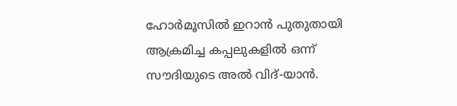ഹോര്‍മൂസില്‍ ഇറാന്‍ പുതുതായി ആക്രമിച്ച കപ്പലുകളില്‍ ഒന്ന് സൗദിയുടെ അല്‍ വിദ്-യാന്‍.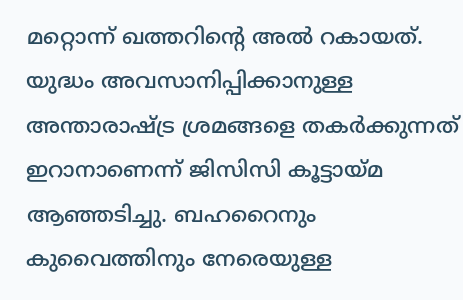മറ്റൊന്ന് ഖത്തറിന്റെ അല്‍ റകായത്. യുദ്ധം അവസാനിപ്പിക്കാനുള്ള അന്താരാഷ്ട്ര ശ്രമങ്ങളെ തകര്‍ക്കുന്നത് ഇറാനാണെന്ന് ജിസിസി കൂട്ടായ്മ ആഞ്ഞടിച്ചു. ബഹറൈനും കുവൈത്തിനും നേരെയുള്ള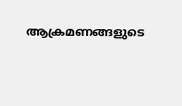ആക്രമണങ്ങളുടെ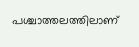പശ്ചാത്തലത്തിലാണ്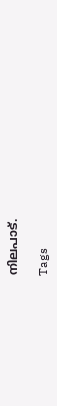നിലപാട്.

Tags